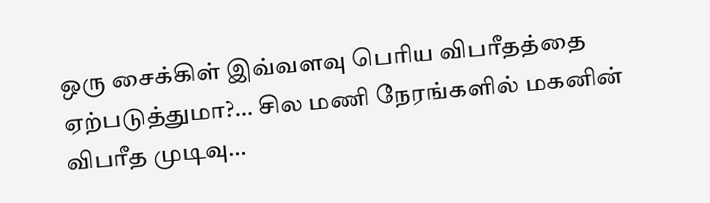ஒரு சைக்கிள் இவ்வளவு பெரிய விபரீதத்தை ஏற்படுத்துமா?… சில மணி நேரங்களில் மகனின் விபரீத முடிவு…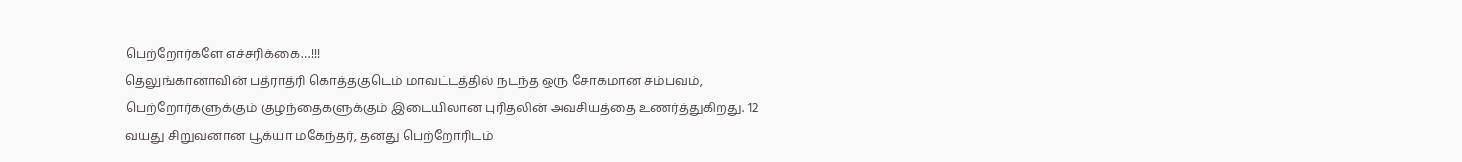பெற்றோர்களே எச்சரிக்கை…!!!
தெலுங்கானாவின் பத்ராத்ரி கொத்தகுடெம் மாவட்டத்தில் நடந்த ஒரு சோகமான சம்பவம், பெற்றோர்களுக்கும் குழந்தைகளுக்கும் இடையிலான புரிதலின் அவசியத்தை உணர்த்துகிறது. 12 வயது சிறுவனான பூக்யா மகேந்தர், தனது பெற்றோரிடம்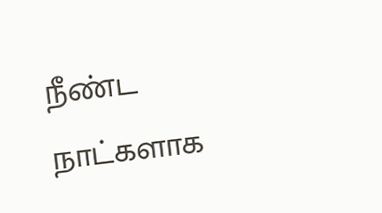நீண்ட நாட்களாக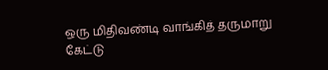ஒரு மிதிவண்டி வாங்கித் தருமாறு கேட்டு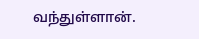வந்துள்ளான்.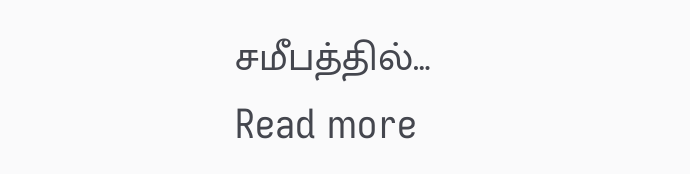சமீபத்தில்…
Read more